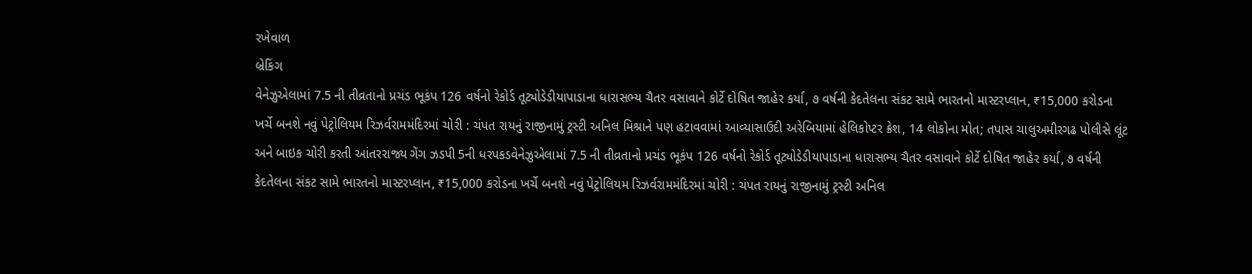રખેવાળ
બ્રેકિંગ
વેનેઝુએલામાં 7.5 ની તીવ્રતાનો પ્રચંડ ભૂકંપ 126 વર્ષનો રેકોર્ડ તૂટ્યોડેડીયાપાડાના ધારાસભ્ય ચૈતર વસાવાને કોર્ટે દોષિત જાહેર કર્યા, ૭ વર્ષની કેદતેલના સંકટ સામે ભારતનો માસ્ટરપ્લાન, ₹15,000 કરોડના ખર્ચે બનશે નવું પેટ્રોલિયમ રિઝર્વરામમંદિરમાં ચોરી : ચંપત રાયનું રાજીનામું ટ્રસ્ટી અનિલ મિશ્રાને પણ હટાવવામાં આવ્યાસાઉદી અરેબિયામાં હેલિકોપ્ટર ક્રેશ, 14 લોકોના મોત; તપાસ ચાલુઅમીરગઢ પોલીસે લૂંટ અને બાઇક ચોરી કરતી આંતરરાજ્ય ગેંગ ઝડપી 5ની ધરપકડવેનેઝુએલામાં 7.5 ની તીવ્રતાનો પ્રચંડ ભૂકંપ 126 વર્ષનો રેકોર્ડ તૂટ્યોડેડીયાપાડાના ધારાસભ્ય ચૈતર વસાવાને કોર્ટે દોષિત જાહેર કર્યા, ૭ વર્ષની કેદતેલના સંકટ સામે ભારતનો માસ્ટરપ્લાન, ₹15,000 કરોડના ખર્ચે બનશે નવું પેટ્રોલિયમ રિઝર્વરામમંદિરમાં ચોરી : ચંપત રાયનું રાજીનામું ટ્રસ્ટી અનિલ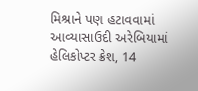મિશ્રાને પણ હટાવવામાં આવ્યાસાઉદી અરેબિયામાં હેલિકોપ્ટર ક્રેશ, 14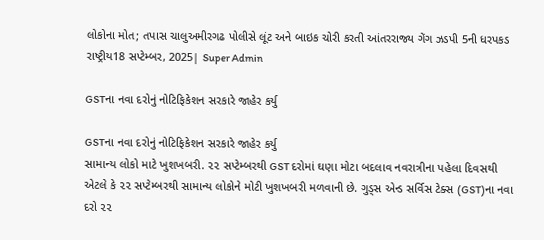લોકોના મોત; તપાસ ચાલુઅમીરગઢ પોલીસે લૂંટ અને બાઇક ચોરી કરતી આંતરરાજ્ય ગેંગ ઝડપી 5ની ધરપકડ
રાષ્ટ્રીય18 સપ્ટેમ્બર, 2025| Super Admin

GSTના નવા દરોનું નોટિફિકેશન સરકારે જાહેર કર્યુ

GSTના નવા દરોનું નોટિફિકેશન સરકારે જાહેર કર્યુ
સામાન્‍ય લોકો માટે ખુશખબરી. ૨૨ સપ્‍ટેમ્‍બરથી GST દરોમાં ઘણા મોટા બદલાવ નવરાત્રીના પહેલા દિવસથી એટલે કે ૨૨ સપ્‍ટેમ્‍બરથી સામાન્‍ય લોકોને મોટી ખુશખબરી મળવાની છે. ગુડ્‍સ એન્‍ડ સર્વિસ ટેક્‍સ (GST)ના નવા દરો ૨૨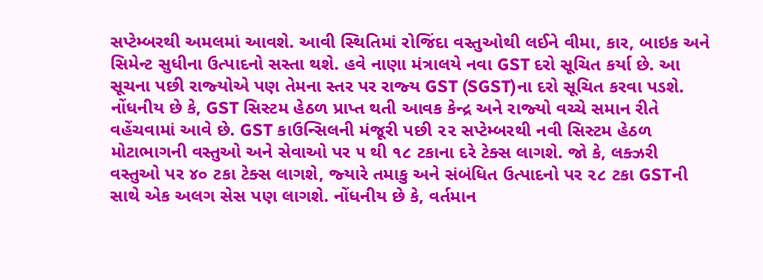સપ્‍ટેમ્‍બરથી અમલમાં આવશે. આવી સ્‍થિતિમાં રોજિંદા વસ્‍તુઓથી લઈને વીમા, કાર, બાઇક અને સિમેન્‍ટ સુધીના ઉત્‍પાદનો સસ્‍તા થશે. હવે નાણા મંત્રાલયે નવા GST દરો સૂચિત કર્યા છે. આ સૂચના પછી રાજ્‍યોએ પણ તેમના સ્‍તર પર રાજ્‍ય GST (SGST)ના દરો સૂચિત કરવા પડશે. નોંધનીય છે કે, GST સિસ્‍ટમ હેઠળ પ્રાપ્ત થતી આવક કેન્‍દ્ર અને રાજ્‍યો વચ્‍ચે સમાન રીતે વહેંચવામાં આવે છે. GST કાઉન્‍સિલની મંજૂરી પછી ૨૨ સપ્‍ટેમ્‍બરથી નવી સિસ્‍ટમ હેઠળ મોટાભાગની વસ્‍તુઓ અને સેવાઓ પર ૫ થી ૧૮ ટકાના દરે ટેક્‍સ લાગશે. જો કે, લક્‍ઝરી વસ્‍તુઓ પર ૪૦ ટકા ટેક્‍સ લાગશે, જ્‍યારે તમાકુ અને સંબંધિત ઉત્‍પાદનો પર ૨૮ ટકા GSTની સાથે એક અલગ સેસ પણ લાગશે. નોંધનીય છે કે, વર્તમાન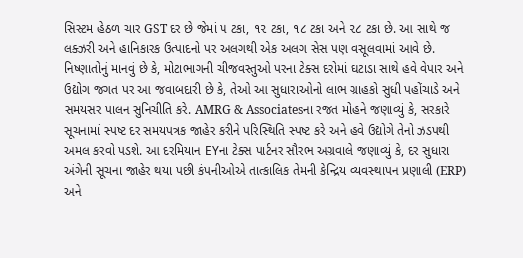સિસ્‍ટમ હેઠળ ચાર GST દર છે જેમાં ૫ ટકા, ૧૨ ટકા, ૧૮ ટકા અને ૨૮ ટકા છે. આ સાથે જ લક્‍ઝરી અને હાનિકારક ઉત્‍પાદનો પર અલગથી એક અલગ સેસ પણ વસૂલવામાં આવે છે. નિષ્‍ણાતોનું માનવું છે કે, મોટાભાગની ચીજવસ્‍તુઓ પરના ટેક્‍સ દરોમાં ઘટાડા સાથે હવે વેપાર અને ઉદ્યોગ જગત પર આ જવાબદારી છે કે, તેઓ આ સુધારાઓનો લાભ ગ્રાહકો સુધી પહોંચાડે અને સમયસર પાલન સુનિચીતિ કરે. AMRG & Associatesના રજત મોહને જણાવ્‍યું કે, સરકારે સૂચનામાં સ્‍પષ્ટ દર સમયપત્રક જાહેર કરીને પરિસ્‍થિતિ સ્‍પષ્ટ કરે અને હવે ઉદ્યોગે તેનો ઝડપથી અમલ કરવો પડશે. આ દરમિયાન EYના ટેક્‍સ પાર્ટનર સૌરભ અગ્રવાલે જણાવ્‍યું કે, દર સુધારા અંગેની સૂચના જાહેર થયા પછી કંપનીઓએ તાત્‍કાલિક તેમની કેન્‍દ્રિય વ્‍યવસ્‍થાપન પ્રણાલી (ERP) અને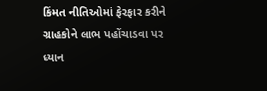કિંમત નીતિઓમાં ફેરફાર કરીને ગ્રાહકોને લાભ પહોંચાડવા પર ધ્‍યાન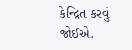કેન્‍દ્રિત કરવું જોઈએ.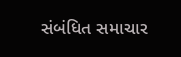સંબંધિત સમાચાર